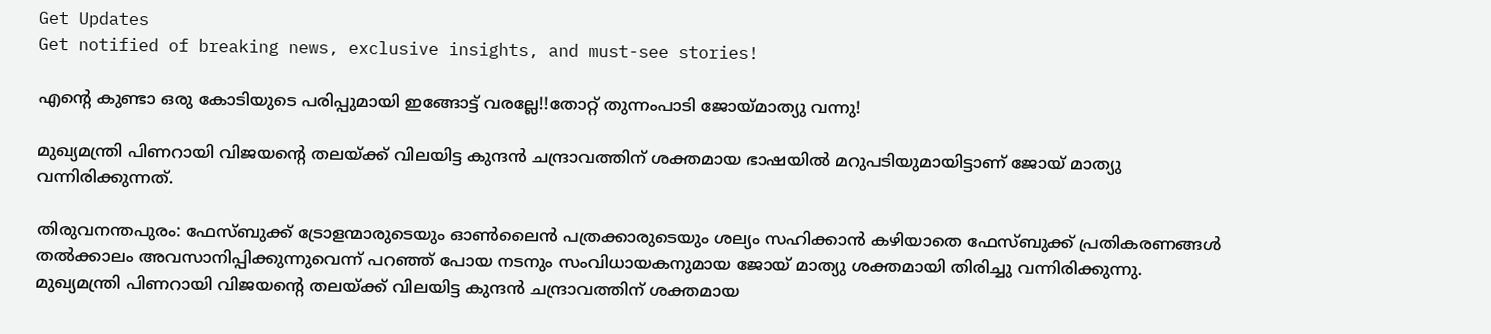Get Updates
Get notified of breaking news, exclusive insights, and must-see stories!

എന്റെ കുണ്ടാ ഒരു കോടിയുടെ പരിപ്പുമായി ഇങ്ങോട്ട് വരല്ലേ!!തോറ്റ് തുന്നംപാടി ജോയ്മാത്യു വന്നു!

മുഖ്യമന്ത്രി പിണറായി വിജയന്റെ തലയ്ക്ക് വിലയിട്ട കുന്ദന്‍ ചന്ദ്രാവത്തിന് ശക്തമായ ഭാഷയില്‍ മറുപടിയുമായിട്ടാണ് ജോയ് മാത്യു വന്നിരിക്കുന്നത്.

തിരുവനന്തപുരം: ഫേസ്ബുക്ക് ട്രോളന്മാരുടെയും ഓണ്‍ലൈന്‍ പത്രക്കാരുടെയും ശല്യം സഹിക്കാന്‍ കഴിയാതെ ഫേസ്ബുക്ക് പ്രതികരണങ്ങള്‍ തല്‍ക്കാലം അവസാനിപ്പിക്കുന്നുവെന്ന് പറഞ്ഞ് പോയ നടനും സംവിധായകനുമായ ജോയ് മാത്യു ശക്തമായി തിരിച്ചു വന്നിരിക്കുന്നു. മുഖ്യമന്ത്രി പിണറായി വിജയന്റെ തലയ്ക്ക് വിലയിട്ട കുന്ദന്‍ ചന്ദ്രാവത്തിന് ശക്തമായ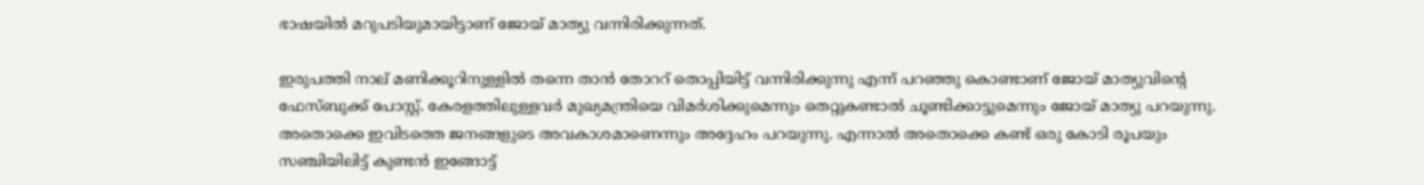ഭാഷയില്‍ മറുപടിയുമായിട്ടാണ് ജോയ് മാത്യു വന്നിരിക്കുന്നത്.

ഇരുപത്തി നാല് മണിക്കൂറിനുള്ളില്‍ തന്നെ താന്‍ തോററ് തൊപ്പിയിട്ട് വന്നിരിക്കുന്നു എന്ന് പറഞ്ഞു കൊണ്ടാണ് ജോയ് മാത്യുവിന്റെ ഫേസ്ബുക്ക് പോസ്റ്റ്. കേരളത്തിലുള്ളവര്‍ മുഖ്യമന്ത്രിയെ വിമര്‍ശിക്കുമെന്നും തെറ്റുകണ്ടാല്‍ ചൂണ്ടിക്കാട്ടുമെന്നും ജോയ് മാത്യു പറയുന്നു. അതൊക്കെ ഇവിടത്തെ ജനങ്ങളുടെ അവകാശമാണെന്നും അദ്ദേഹം പറയുന്നു. എന്നാല്‍ അതൊക്കെ കണ്ട് ഒരു കോടി രൂപയും സഞ്ചിയിലിട്ട് കുണ്ടന്‍ ഇങ്ങോട്ട്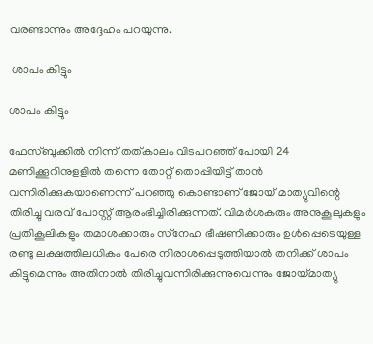വരണ്ടാന്നും അദ്ദേഹം പറയുന്നു.

 ശാപം കിട്ടും

ശാപം കിട്ടും

ഫേസ്ബുക്കില്‍ നിന്ന് തത്കാലം വിടപറഞ്ഞ് പോയി 24 മണിക്കൂറിനുളളില്‍ തന്നെ തോറ്റ് തൊപ്പിയിട്ട് താന്‍ വന്നിരിക്കുകയാണെന്ന് പറഞ്ഞു കൊണ്ടാണ് ജോയ് മാത്യുവിന്റെ തിരിച്ചു വരവ് പോസ്റ്റ് ആരംഭിച്ചിരിക്കുന്നത്. വിമര്‍ശകരും അനുകൂലുകളും പ്രതികൂലികളും തമാശക്കാരും സ്‌നേഹ ഭീഷണിക്കാരും ഉള്‍പ്പെടെയുള്ള രണ്ടു ലക്ഷത്തിലധികം പേരെ നിരാശപ്പെടുത്തിയാല്‍ തനിക്ക് ശാപം കിട്ടുമെന്നും അതിനാല്‍ തിരിച്ചുവന്നിരിക്കുന്നുവെന്നും ജോയ്മാത്യു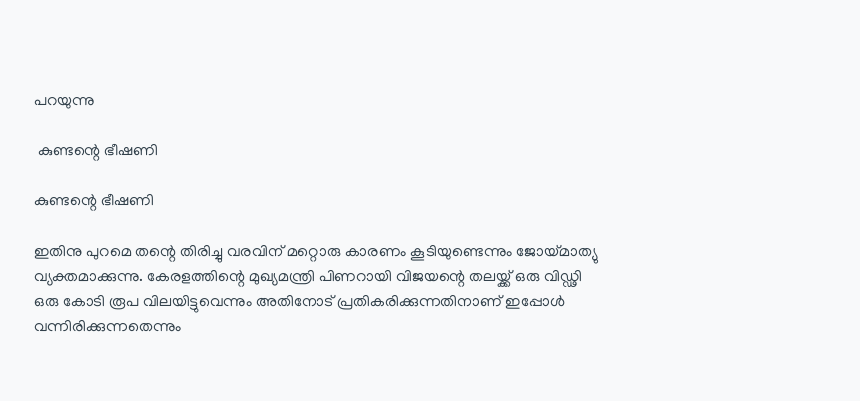പറയുന്നു

 കുണ്ടന്റെ ഭീഷണി

കുണ്ടന്റെ ഭീഷണി

ഇതിനു പുറമെ തന്റെ തിരിച്ചു വരവിന് മറ്റൊരു കാരണം കൂടിയുണ്ടെന്നും ജോയ്മാത്യു വ്യക്തമാക്കുന്നു. കേരളത്തിന്റെ മുഖ്യമന്ത്രി പിണറായി വിജയന്റെ തലയ്ക്ക് ഒരു വിഡ്ഢി ഒരു കോടി രൂപ വിലയിട്ടുവെന്നും അതിനോട് പ്രതികരിക്കുന്നതിനാണ് ഇപ്പോള്‍ വന്നിരിക്കുന്നതെന്നും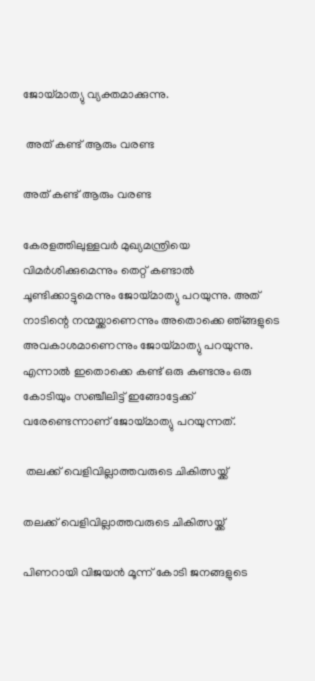ജോയ്മാത്യു വ്യക്തമാക്കുന്നു.

 അത് കണ്ട് ആരും വരണ്ട

അത് കണ്ട് ആരും വരണ്ട

കേരളത്തിലുള്ളവര്‍ മുഖ്യമന്ത്രിയെ വിമര്‍ശിക്കുമെന്നും തെറ്റ് കണ്ടാല്‍ ചൂണ്ടിക്കാട്ടുമെന്നും ജോയ്മാത്യു പറയുന്നു. അത് നാടിന്റെ നന്മയ്ക്കാണെന്നും അതൊക്കെ ഞ്ങ്ങളുടെ അവകാശമാണെന്നും ജോയ്മാത്യു പറയുന്നു. എന്നാല്‍ ഇതൊക്കെ കണ്ട് ഒരു കുണ്ടനും ഒരു കോടിയും സഞ്ചീലിട്ട് ഇങ്ങോട്ടേക്ക് വരേണ്ടെന്നാണ് ജോയ്മാത്യു പറയുന്നത്.

 തലക്ക് വെളിവില്ലാത്തവരുടെ ചികിത്സയ്ക്ക്

തലക്ക് വെളിവില്ലാത്തവരുടെ ചികിത്സയ്ക്ക്

പിണറായി വിജയന്‍ മൂന്ന് കോടി ജനങ്ങളുടെ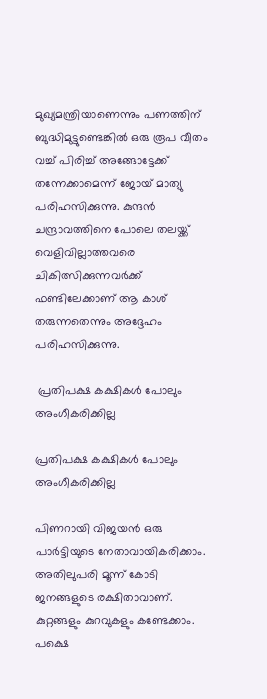മുഖ്യമന്ത്രിയാണെന്നും പണത്തിന് ബുദ്ധിമുട്ടുണ്ടെങ്കില്‍ ഒരു രൂപ വീതം വച്ച് പിരിച്ച് അങ്ങോട്ടേക്ക് തന്നേക്കാമെന്ന് ജോയ് മാത്യു പരിഹസിക്കുന്നു. കുന്ദന്‍ ചന്ദ്രാവത്തിനെ പോലെ തലയ്ക്ക് വെളിവില്ലാത്തവരെ ചികിത്സിക്കുന്നവര്‍ക്ക് ഫണ്ടിലേക്കാണ് ആ കാശ് തരുന്നതെന്നും അദ്ദേഹം പരിഹസിക്കുന്നു.

 പ്രതിപക്ഷ കക്ഷികള്‍ പോലും അംഗീകരിക്കില്ല

പ്രതിപക്ഷ കക്ഷികള്‍ പോലും അംഗീകരിക്കില്ല

പിണറായി വിജയന്‍ ഒരു പാര്‍ട്ടിയുടെ നേതാവായികരിക്കാം. അതിലുപരി മൂന്ന് കോടി ജനങ്ങളുടെ രക്ഷിതാവാണ്. കുറ്റങ്ങളും കുറവുകളും കണ്ടേക്കാം. പക്ഷെ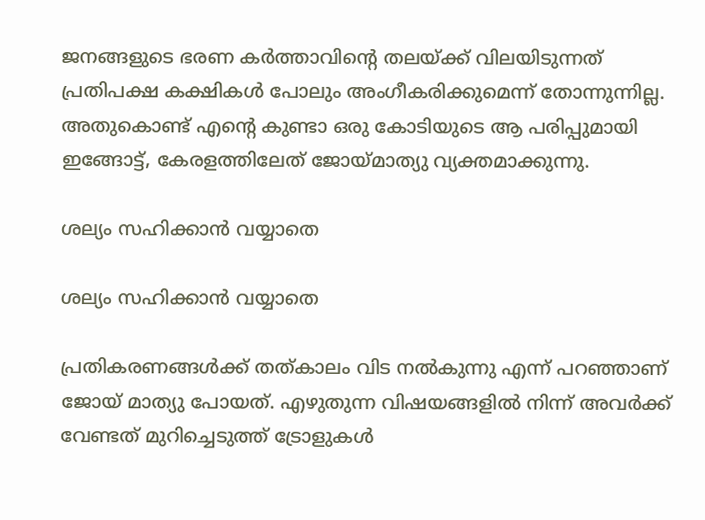ജനങ്ങളുടെ ഭരണ കര്‍ത്താവിന്റെ തലയ്ക്ക് വിലയിടുന്നത് പ്രതിപക്ഷ കക്ഷികള്‍ പോലും അംഗീകരിക്കുമെന്ന് തോന്നുന്നില്ല. അതുകൊണ്ട് എന്റെ കുണ്ടാ ഒരു കോടിയുടെ ആ പരിപ്പുമായി ഇങ്ങോട്ട്, കേരളത്തിലേത് ജോയ്മാത്യു വ്യക്തമാക്കുന്നു.

ശല്യം സഹിക്കാന്‍ വയ്യാതെ

ശല്യം സഹിക്കാന്‍ വയ്യാതെ

പ്രതികരണങ്ങള്‍ക്ക് തത്കാലം വിട നല്‍കുന്നു എന്ന് പറഞ്ഞാണ് ജോയ് മാത്യു പോയത്. എഴുതുന്ന വിഷയങ്ങളില്‍ നിന്ന് അവര്‍ക്ക് വേണ്ടത് മുറിച്ചെടുത്ത് ട്രോളുകള്‍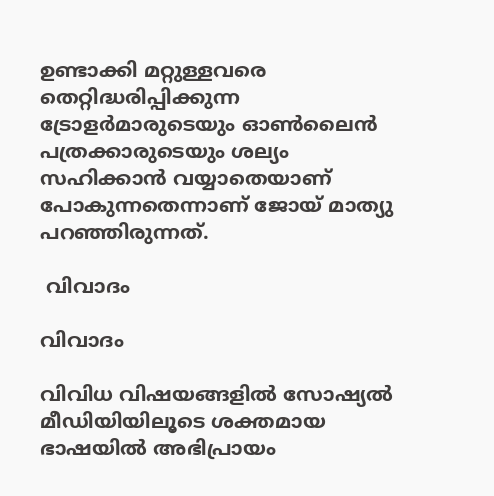ഉണ്ടാക്കി മറ്റുള്ളവരെ തെറ്റിദ്ധരിപ്പിക്കുന്ന ട്രോളര്‍മാരുടെയും ഓണ്‍ലൈന്‍ പത്രക്കാരുടെയും ശല്യം സഹിക്കാന്‍ വയ്യാതെയാണ് പോകുന്നതെന്നാണ് ജോയ് മാത്യു പറഞ്ഞിരുന്നത്.

 വിവാദം

വിവാദം

വിവിധ വിഷയങ്ങളില്‍ സോഷ്യല്‍ മീഡിയിയിലൂടെ ശക്തമായ ഭാഷയില്‍ അഭിപ്രായം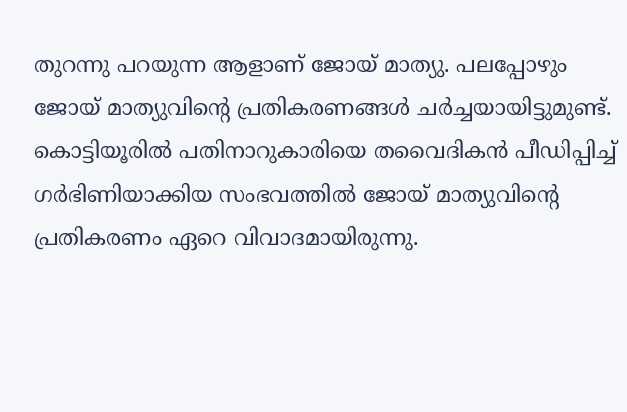തുറന്നു പറയുന്ന ആളാണ് ജോയ് മാത്യു. പലപ്പോഴും ജോയ് മാത്യുവിന്റെ പ്രതികരണങ്ങള്‍ ചര്‍ച്ചയായിട്ടുമുണ്ട്. കൊട്ടിയൂരില്‍ പതിനാറുകാരിയെ തവൈദികന്‍ പീഡിപ്പിച്ച് ഗര്‍ഭിണിയാക്കിയ സംഭവത്തില്‍ ജോയ് മാത്യുവിന്റെ പ്രതികരണം ഏറെ വിവാദമായിരുന്നു.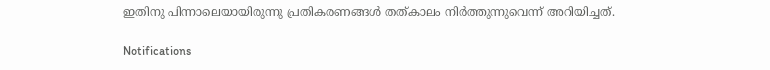ഇതിനു പിന്നാലെയായിരുന്നു പ്രതികരണങ്ങള്‍ തത്കാലം നിര്‍ത്തുന്നുവെന്ന് അറിയിച്ചത്.

Notifications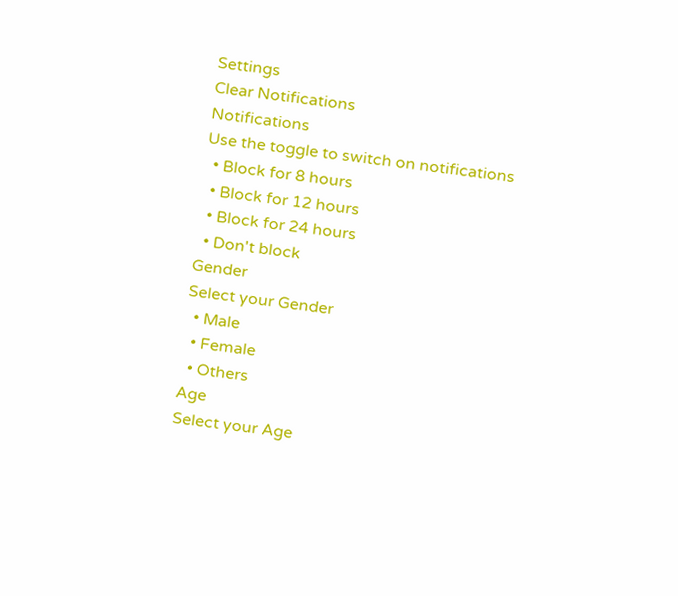Settings
Clear Notifications
Notifications
Use the toggle to switch on notifications
  • Block for 8 hours
  • Block for 12 hours
  • Block for 24 hours
  • Don't block
Gender
Select your Gender
  • Male
  • Female
  • Others
Age
Select your Age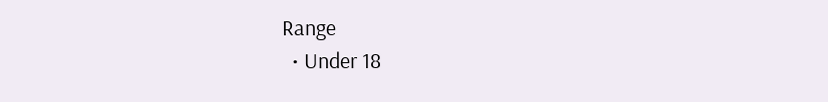Range
  • Under 18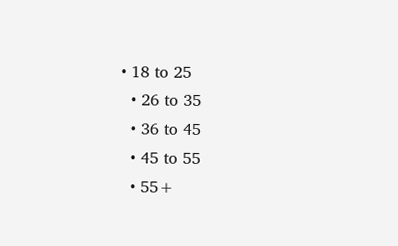• 18 to 25
  • 26 to 35
  • 36 to 45
  • 45 to 55
  • 55+